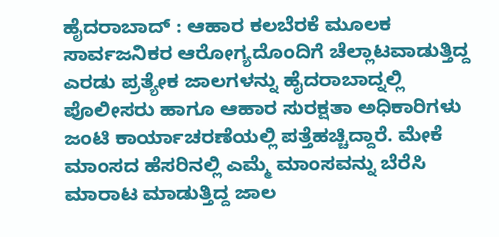ಹೈದರಾಬಾದ್ : ಆಹಾರ ಕಲಬೆರಕೆ ಮೂಲಕ ಸಾರ್ವಜನಿಕರ ಆರೋಗ್ಯದೊಂದಿಗೆ ಚೆಲ್ಲಾಟವಾಡುತ್ತಿದ್ದ ಎರಡು ಪ್ರತ್ಯೇಕ ಜಾಲಗಳನ್ನು ಹೈದರಾಬಾದ್ನಲ್ಲಿ ಪೊಲೀಸರು ಹಾಗೂ ಆಹಾರ ಸುರಕ್ಷತಾ ಅಧಿಕಾರಿಗಳು ಜಂಟಿ ಕಾರ್ಯಾಚರಣೆಯಲ್ಲಿ ಪತ್ತೆಹಚ್ಚಿದ್ದಾರೆ. ಮೇಕೆ ಮಾಂಸದ ಹೆಸರಿನಲ್ಲಿ ಎಮ್ಮೆ ಮಾಂಸವನ್ನು ಬೆರೆಸಿ ಮಾರಾಟ ಮಾಡುತ್ತಿದ್ದ ಜಾಲ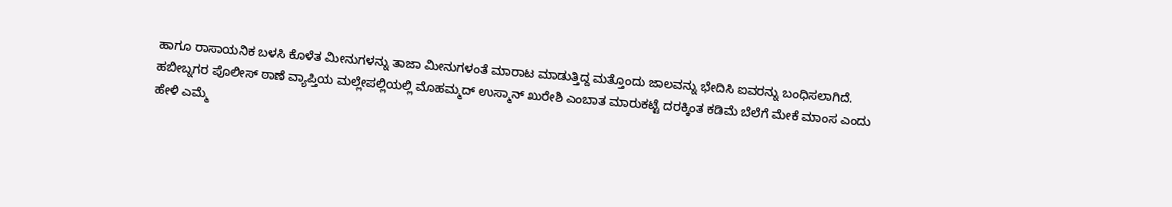ಹಾಗೂ ರಾಸಾಯನಿಕ ಬಳಸಿ ಕೊಳೆತ ಮೀನುಗಳನ್ನು ತಾಜಾ ಮೀನುಗಳಂತೆ ಮಾರಾಟ ಮಾಡುತ್ತಿದ್ದ ಮತ್ತೊಂದು ಜಾಲವನ್ನು ಭೇದಿಸಿ ಐವರನ್ನು ಬಂಧಿಸಲಾಗಿದೆ.
ಹಬೀಬ್ನಗರ ಪೊಲೀಸ್ ಠಾಣೆ ವ್ಯಾಪ್ತಿಯ ಮಲ್ಲೇಪಲ್ಲಿಯಲ್ಲಿ ಮೊಹಮ್ಮದ್ ಉಸ್ಮಾನ್ ಖುರೇಶಿ ಎಂಬಾತ ಮಾರುಕಟ್ಟೆ ದರಕ್ಕಿಂತ ಕಡಿಮೆ ಬೆಲೆಗೆ ಮೇಕೆ ಮಾಂಸ ಎಂದು ಹೇಳಿ ಎಮ್ಮೆ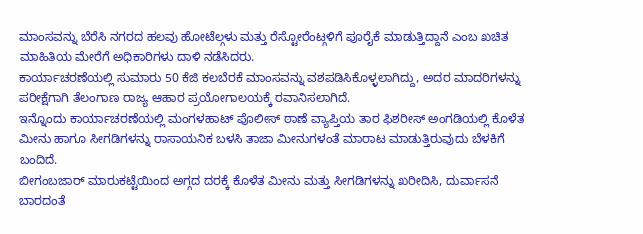ಮಾಂಸವನ್ನು ಬೆರೆಸಿ ನಗರದ ಹಲವು ಹೋಟೆಲ್ಗಳು ಮತ್ತು ರೆಸ್ಟೋರೆಂಟ್ಗಳಿಗೆ ಪೂರೈಕೆ ಮಾಡುತ್ತಿದ್ದಾನೆ ಎಂಬ ಖಚಿತ ಮಾಹಿತಿಯ ಮೇರೆಗೆ ಅಧಿಕಾರಿಗಳು ದಾಳಿ ನಡೆಸಿದರು.
ಕಾರ್ಯಾಚರಣೆಯಲ್ಲಿ ಸುಮಾರು 50 ಕೆಜಿ ಕಲಬೆರಕೆ ಮಾಂಸವನ್ನು ವಶಪಡಿಸಿಕೊಳ್ಳಲಾಗಿದ್ದು, ಅದರ ಮಾದರಿಗಳನ್ನು ಪರೀಕ್ಷೆಗಾಗಿ ತೆಲಂಗಾಣ ರಾಜ್ಯ ಆಹಾರ ಪ್ರಯೋಗಾಲಯಕ್ಕೆ ರವಾನಿಸಲಾಗಿದೆ.
ಇನ್ನೊಂದು ಕಾರ್ಯಾಚರಣೆಯಲ್ಲಿ ಮಂಗಳಹಾಟ್ ಪೊಲೀಸ್ ಠಾಣೆ ವ್ಯಾಪ್ತಿಯ ತಾರ ಫಿಶರೀಸ್ ಅಂಗಡಿಯಲ್ಲಿ ಕೊಳೆತ ಮೀನು ಹಾಗೂ ಸೀಗಡಿಗಳನ್ನು ರಾಸಾಯನಿಕ ಬಳಸಿ ತಾಜಾ ಮೀನುಗಳಂತೆ ಮಾರಾಟ ಮಾಡುತ್ತಿರುವುದು ಬೆಳಕಿಗೆ ಬಂದಿದೆ.
ಬೀಗಂಬಜಾರ್ ಮಾರುಕಟ್ಟೆಯಿಂದ ಅಗ್ಗದ ದರಕ್ಕೆ ಕೊಳೆತ ಮೀನು ಮತ್ತು ಸೀಗಡಿಗಳನ್ನು ಖರೀದಿಸಿ, ದುರ್ವಾಸನೆ ಬಾರದಂತೆ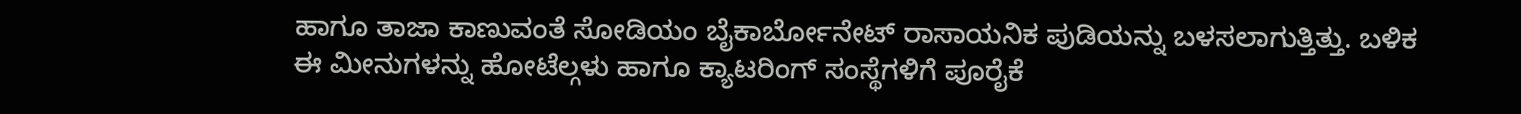ಹಾಗೂ ತಾಜಾ ಕಾಣುವಂತೆ ಸೋಡಿಯಂ ಬೈಕಾರ್ಬೋನೇಟ್ ರಾಸಾಯನಿಕ ಪುಡಿಯನ್ನು ಬಳಸಲಾಗುತ್ತಿತ್ತು. ಬಳಿಕ ಈ ಮೀನುಗಳನ್ನು ಹೋಟೆಲ್ಗಳು ಹಾಗೂ ಕ್ಯಾಟರಿಂಗ್ ಸಂಸ್ಥೆಗಳಿಗೆ ಪೂರೈಕೆ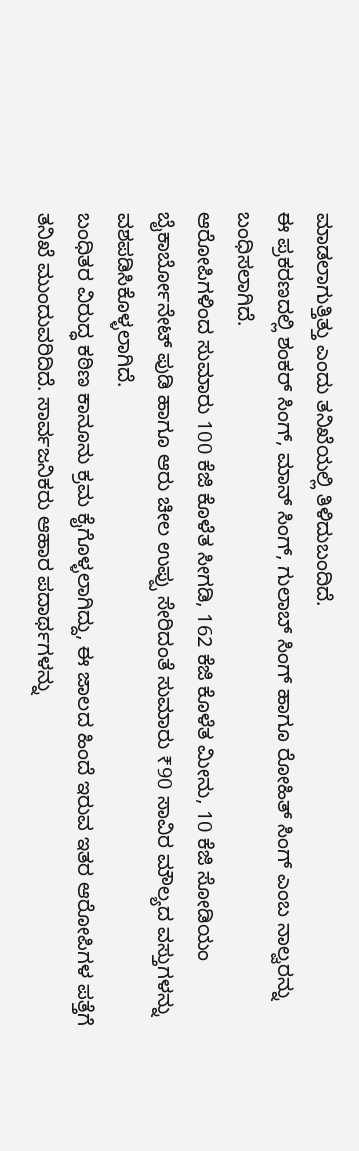ಮಾಡಲಾಗುತ್ತಿತ್ತು ಎಂದು ತನಿಖೆಯಲ್ಲಿ ತಿಳಿದುಬಂದಿದೆ.
ಈ ಪ್ರಕರಣದಲ್ಲಿ ಶಂಕರ್ ಸಿಂಗ್, ಮಾನ್ ಸಿಂಗ್, ಗುಲಾಬ್ ಸಿಂಗ್ ಹಾಗೂ ರೋಹಿತ್ ಸಿಂಗ್ ಎಂಬ ನಾಲ್ವರನ್ನು ಬಂಧಿಸಲಾಗಿದೆ.
ಆರೋಪಿಗಳಿಂದ ಸುಮಾರು 100 ಕೆಜಿ ಕೊಳೆತ ಸೀಗಡಿ, 162 ಕೆಜಿ ಕೊಳೆತ ಮೀನು, 10 ಕೆಜಿ ಸೋಡಿಯಂ ಬೈಕಾರ್ಬೋನೇಟ್ ಪುಡಿ ಹಾಗೂ ಆರು ಚೀಲ ಉಪ್ಪು ಸೇರಿದಂತೆ ಸುಮಾರು ₹90 ಸಾವಿರ ಮೌಲ್ಯದ ವಸ್ತುಗಳನ್ನು ವಶಪಡಿಸಿಕೊಳ್ಳಲಾಗಿದೆ.
ಬಂಧಿತರ ವಿರುದ್ಧ ಕಠಿಣ ಕಾನೂನು ಕ್ರಮ ಕೈಗೊಳ್ಳಲಾಗಿದ್ದು, ಈ ಜಾಲದ ಹಿಂದೆ ಇರುವ ಇತರ ಆರೋಪಿಗಳ ಪತ್ತೆಗೆ ತನಿಖೆ ಮುಂದುವರಿದಿದೆ. ಸಾರ್ವಜನಿಕರು ಆಹಾರ ಪದಾರ್ಥಗಳನ್ನು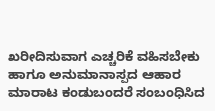ಖರೀದಿಸುವಾಗ ಎಚ್ಚರಿಕೆ ವಹಿಸಬೇಕು ಹಾಗೂ ಅನುಮಾನಾಸ್ಪದ ಆಹಾರ ಮಾರಾಟ ಕಂಡುಬಂದರೆ ಸಂಬಂಧಿಸಿದ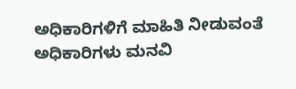ಅಧಿಕಾರಿಗಳಿಗೆ ಮಾಹಿತಿ ನೀಡುವಂತೆ ಅಧಿಕಾರಿಗಳು ಮನವಿ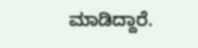ಮಾಡಿದ್ದಾರೆ.